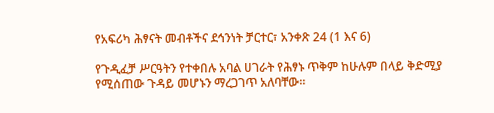የአፍሪካ ሕፃናት መብቶችና ደኅንነት ቻርተር፣ አንቀጽ 24 (1 እና 6)

የጉዲፈቻ ሥርዓትን የተቀበሉ አባል ሀገራት የሕፃኑ ጥቅም ከሁሉም በላይ ቅድሚያ  የሚሰጠው ጉዳይ መሆኑን ማረጋገጥ አለባቸው።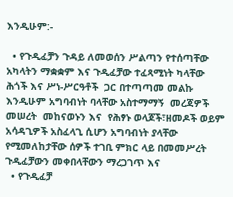እንዲሁም:-

  • የጉዲፈቻን ጉዳይ ለመወሰን ሥልጣን የተሰጣቸው አካላትን ማቋቋም እና ጉዲፈቻው ተፈጻሚነት ካላቸው ሕጎች እና ሥነ-ሥርዓቶች  ጋር በተጣጣመ መልኩ እንዲሁም አግባብነት ባላቸው አስተማማኝ  መረጃዎች  መሠረት  መከናወኑን እና  የሕፃኑ ወላጆች፣ዘመዶች ወይም አሳዳጊዎች አስፈላጊ ሲሆን አግባብነት ያላቸው የሚመለከታቸው ሰዎች ተገቢ ምክር ላይ በመመሥረት ጉዲፈቻውን መቀበላቸውን ማረጋገጥ እና
  • የጉዲፈቻ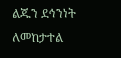ልጁን ደኅንነት ለመከታተል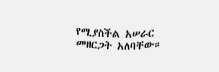የሚያስችል አሠራር መዘርጋት አለባቸው።